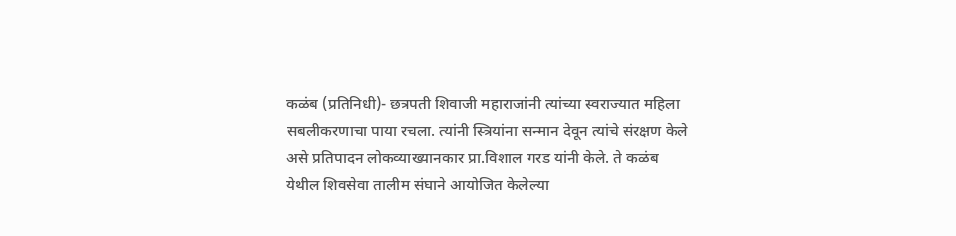कळंब (प्रतिनिधी)- छत्रपती शिवाजी महाराजांनी त्यांच्या स्वराज्यात महिला सबलीकरणाचा पाया रचला. त्यांनी स्त्रियांना सन्मान देवून त्यांचे संरक्षण केले असे प्रतिपादन लोकव्याख्यानकार प्रा.विशाल गरड यांनी केले. ते कळंब येथील शिवसेवा तालीम संघाने आयोजित केलेल्या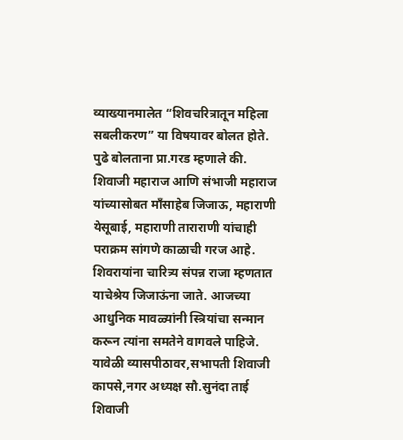व्याख्यानमालेत “शिवचरित्रातून महिला सबलीकरण” या विषयावर बोलत होते. पुढे बोलताना प्रा.गरड म्हणाले की. शिवाजी महाराज आणि संभाजी महाराज यांच्यासोबत माँसाहेब जिजाऊ, महाराणी येसूबाई, महाराणी ताराराणी यांचाही पराक्रम सांगणे काळाची गरज आहे. शिवरायांना चारित्र्य संपन्न राजा म्हणतात याचेश्रेय जिजाऊंना जाते. आजच्या आधुनिक मावळ्यांनी स्त्रियांचा सन्मान करून त्यांना समतेने वागवले पाहिजे.
यावेळी व्यासपीठावर,सभापती शिवाजी कापसे,नगर अध्यक्ष सौ.सुनंदा ताई शिवाजी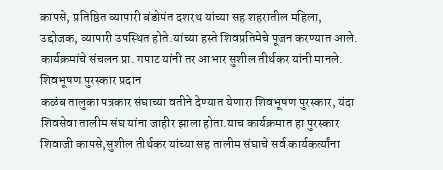कापसे, प्रतिष्ठित व्यापारी बंडोपंत दशरथ यांच्या सह शहरातील महिला, उद्दोजक, व्यापारी उपस्थित होते.यांच्या हस्ते शिवप्रतिमेचे पूजन करण्यात आले. कार्यक्रमांचे संचलन प्रा. गपाट यांनी तर आभार सुशील तीर्थकर यांनी मानले.
शिवभूषण पुरस्कार प्रदान
कळंब तालुका पत्रकार संघाच्या वतीने देण्यात येणारा शिवभूषण पुरस्कार, यंदा शिवसेवा तालीम संघ यांना जाहीर झाला होता.याच कार्यक्रमात हा पुरस्कार शिवाजी कापसे,सुशील तीर्थकर यांच्या सह तालीम संघाचे सर्व कार्यकर्त्यांना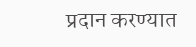प्रदान करण्यात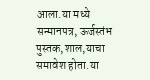आला.या मध्ये सन्मानपत्र, ऊर्जस्तंभ पुस्तक,शाल,याचा समावेश होता.या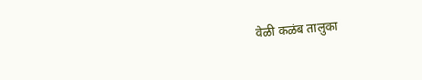वेळी कळंब तालुका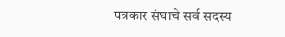पत्रकार संघाचे सर्व सदस्य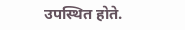उपस्थित होते.